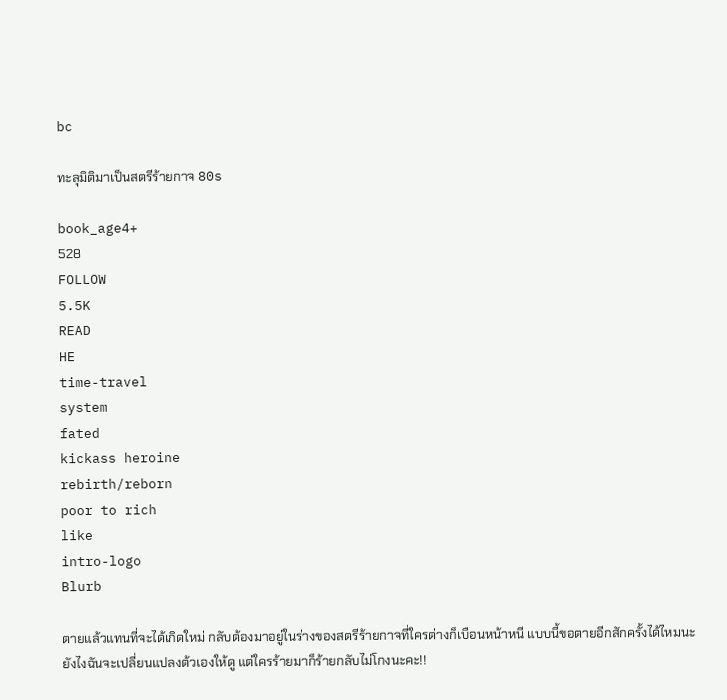bc

ทะลุมิติมาเป็นสตรีร้ายกาจ 80s

book_age4+
528
FOLLOW
5.5K
READ
HE
time-travel
system
fated
kickass heroine
rebirth/reborn
poor to rich
like
intro-logo
Blurb

ตายแล้วแทนที่จะได้เกิดใหม่ กลับต้องมาอยู่ในร่างของสตรีร้ายกาจที่ใครต่างก็เบือนหน้าหนี แบบนี้ขอตายอีกสักครั้งได้ไหมนะ ยังไงฉันจะเปลี่ยนแปลงต้วเองให้ดู แต่ใครร้ายมาก็ร้ายกลับไม่โกงนะคะ!!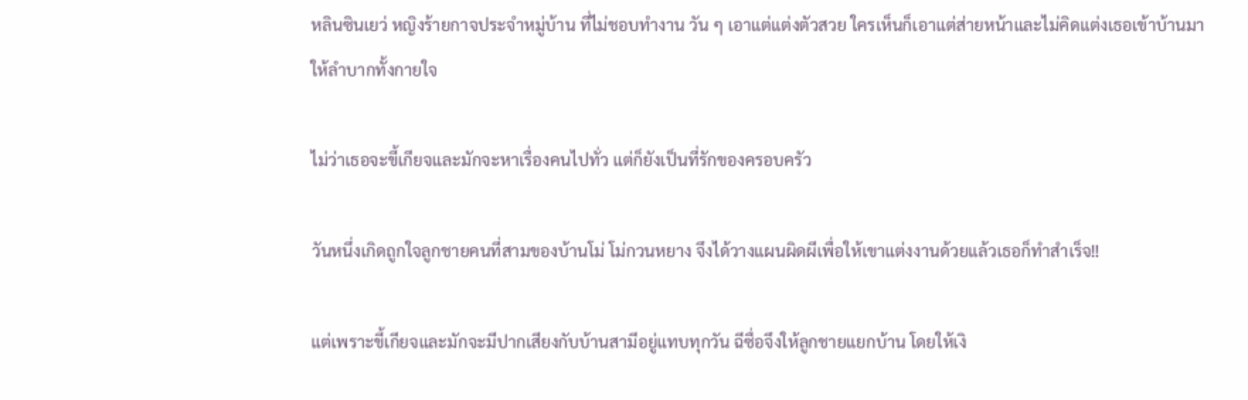หลินซินเยว่ หญิงร้ายกาจประจำหมู่บ้าน ที่ไม่ชอบทำงาน วัน ๆ เอาแต่แต่งตัวสวย ใครเห็นก็เอาแต่ส่ายหน้าและไม่คิดแต่งเธอเข้าบ้านมาให้ลำบากทั้งกายใจ

ไม่ว่าเธอจะขี้เกียจและมักจะหาเรื่องคนไปทั่ว แต่ก็ยังเป็นที่รักของครอบครัว

วันหนึ่งเกิดถูกใจลูกชายคนที่สามของบ้านโม่ โม่กวนหยาง จึงได้วางแผนผิดผีเพื่อให้เขาแต่งงานด้วยแล้วเธอก็ทำสำเร็จ!!

แต่เพราะขี้เกียจและมักจะมีปากเสียงกับบ้านสามีอยู่แทบทุกวัน ฉีซื่อจึงให้ลูกชายแยกบ้าน โดยให้เงิ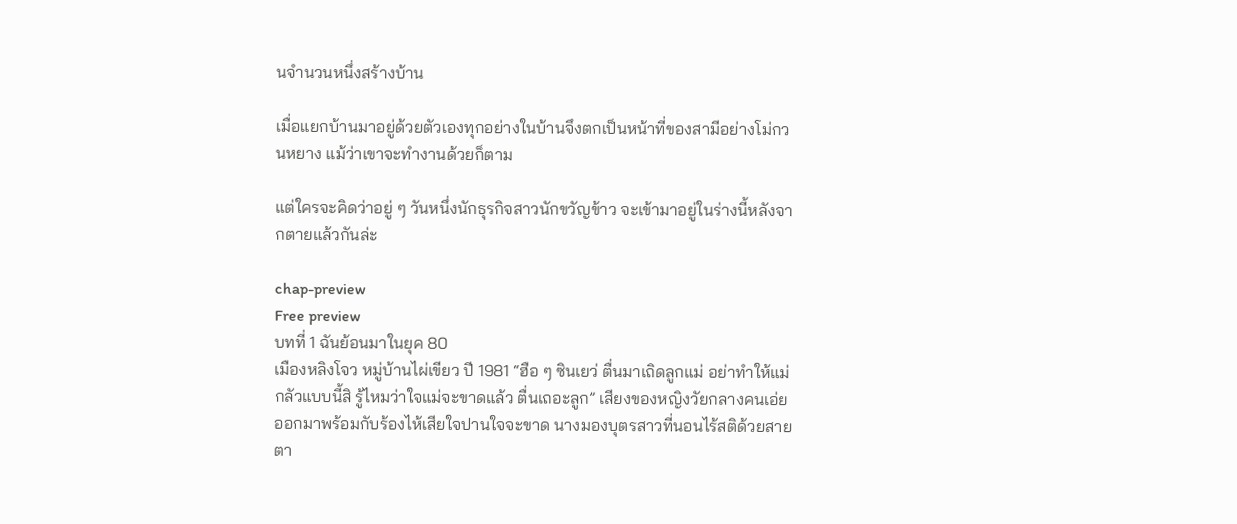นจำนวนหนึ่งสร้างบ้าน

เมื่อแยกบ้านมาอยู่ด้วยตัวเองทุกอย่างในบ้านจึงตกเป็นหน้าที่ของสามีอย่างโม่กวนหยาง แม้ว่าเขาจะทำงานด้วยก็ตาม

แต่ใครจะคิดว่าอยู่ ๆ วันหนึ่งนักธุรกิจสาวนักขวัญข้าว จะเข้ามาอยู่ในร่างนี้หลังจากตายแล้วกันล่ะ

chap-preview
Free preview
บทที่ 1 ฉันย้อนมาในยุค 80
เมืองหลิงโจว หมู่บ้านไผ่เขียว ปี 1981 “ฮือ ๆ ซินเยว่ ตื่นมาเถิดลูกแม่ อย่าทำให้แม่กลัวแบบนี้สิ รู้ไหมว่าใจแม่จะขาดแล้ว ตื่นเถอะลูก” เสียงของหญิงวัยกลางคนเอ่ยออกมาพร้อมกับร้องไห้เสียใจปานใจจะขาด นางมองบุตรสาวที่นอนไร้สติด้วยสายตา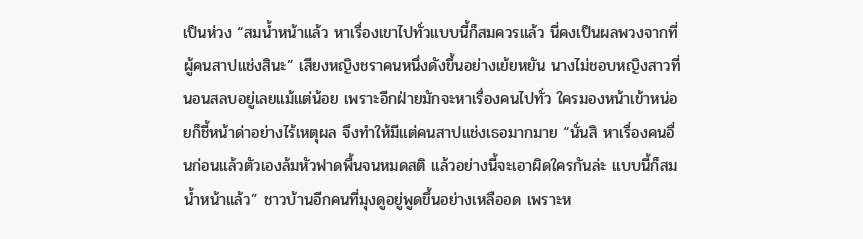เป็นห่วง “สมน้ำหน้าแล้ว หาเรื่องเขาไปทั่วแบบนี้ก็สมควรแล้ว นี่คงเป็นผลพวงจากที่ผู้คนสาปแช่งสินะ” เสียงหญิงชราคนหนึ่งดังขึ้นอย่างเย้ยหยัน นางไม่ชอบหญิงสาวที่นอนสลบอยู่เลยแม้แต่น้อย เพราะอีกฝ่ายมักจะหาเรื่องคนไปทั่ว ใครมองหน้าเข้าหน่อยก็ชี้หน้าด่าอย่างไร้เหตุผล จึงทำให้มีแต่คนสาปแช่งเธอมากมาย “นั่นสิ หาเรื่องคนอื่นก่อนแล้วตัวเองล้มหัวฟาดพื้นจนหมดสติ แล้วอย่างนี้จะเอาผิดใครกันล่ะ แบบนี้ก็สมน้ำหน้าแล้ว” ชาวบ้านอีกคนที่มุงดูอยู่พูดขึ้นอย่างเหลืออด เพราะห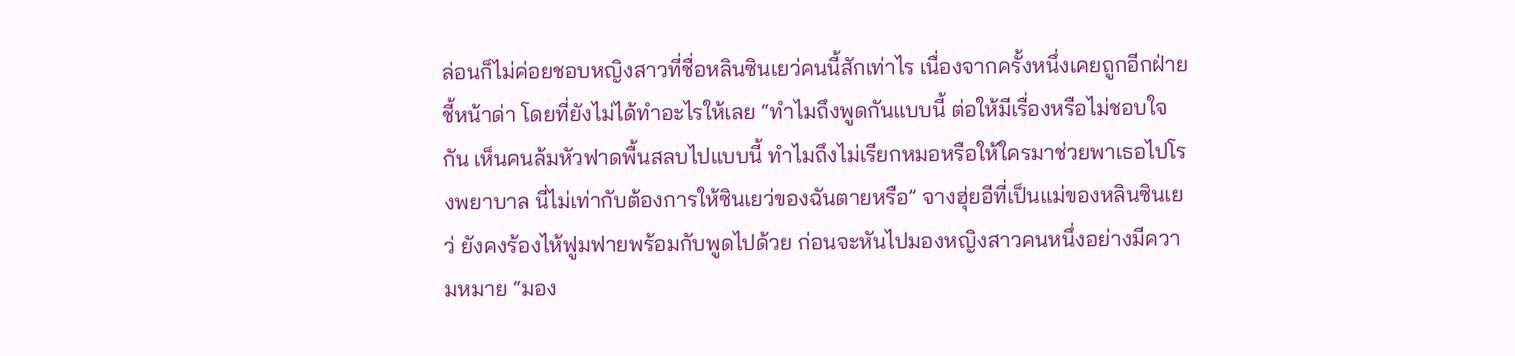ล่อนก็ไม่ค่อยชอบหญิงสาวที่ชื่อหลินซินเยว่คนนี้สักเท่าไร เนื่องจากครั้งหนึ่งเคยถูกอีกฝ่ายชี้หน้าด่า โดยที่ยังไม่ได้ทำอะไรให้เลย “ทำไมถึงพูดกันแบบนี้ ต่อให้มีเรื่องหรือไม่ชอบใจกัน เห็นคนล้มหัวฟาดพื้นสลบไปแบบนี้ ทำไมถึงไม่เรียกหมอหรือให้ใครมาช่วยพาเธอไปโรงพยาบาล นี่ไม่เท่ากับต้องการให้ซินเยว่ของฉันตายหรือ” จางฮุ่ยอีที่เป็นแม่ของหลินซินเยว่ ยังคงร้องไห้ฟูมฟายพร้อมกับพูดไปด้วย ก่อนจะหันไปมองหญิงสาวคนหนึ่งอย่างมีความหมาย “มอง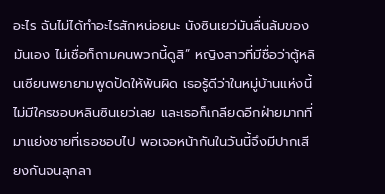อะไร ฉันไม่ได้ทำอะไรสักหน่อยนะ นังซินเยว่มันลื่นล้มของมันเอง ไม่เชื่อก็ถามคนพวกนี้ดูสิ” หญิงสาวที่มีชื่อว่าตู้หลินเซียนพยายามพูดปัดให้พ้นผิด เธอรู้ดีว่าในหมู่บ้านแห่งนี้ไม่มีใครชอบหลินซินเยว่เลย และเธอก็เกลียดอีกฝ่ายมากที่มาแย่งชายที่เธอชอบไป พอเจอหน้ากันในวันนี้จึงมีปากเสียงกันจนลุกลา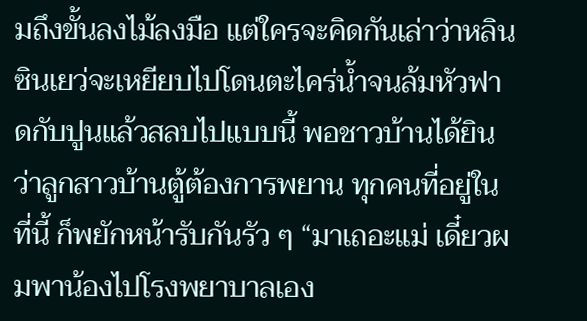มถึงขั้นลงไม้ลงมือ แต่ใครจะคิดกันเล่าว่าหลินซินเยว่จะเหยียบไปโดนตะไคร่น้ำจนล้มหัวฟาดกับปูนแล้วสลบไปแบบนี้ พอชาวบ้านได้ยินว่าลูกสาวบ้านตู้ต้องการพยาน ทุกคนที่อยู่ในที่นี้ ก็พยักหน้ารับกันรัว ๆ “มาเถอะแม่ เดี๋ยวผมพาน้องไปโรงพยาบาลเอง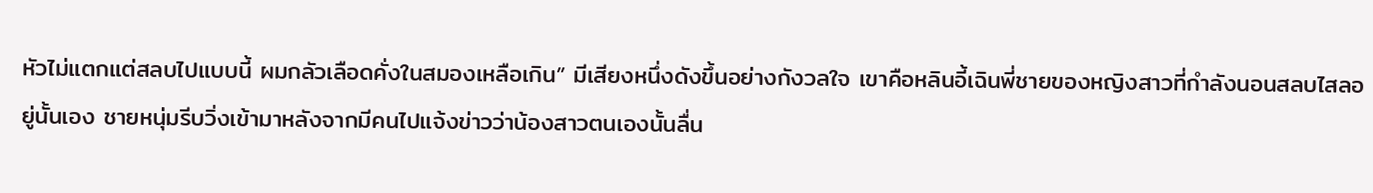หัวไม่แตกแต่สลบไปแบบนี้ ผมกลัวเลือดคั่งในสมองเหลือเกิน” มีเสียงหนึ่งดังขึ้นอย่างกังวลใจ เขาคือหลินอี้เฉินพี่ชายของหญิงสาวที่กำลังนอนสลบไสลอยู่นั้นเอง ชายหนุ่มรีบวิ่งเข้ามาหลังจากมีคนไปแจ้งข่าวว่าน้องสาวตนเองนั้นลื่น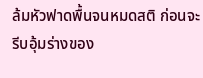ล้มหัวฟาดพื้นจนหมดสติ ก่อนจะรีบอุ้มร่างของ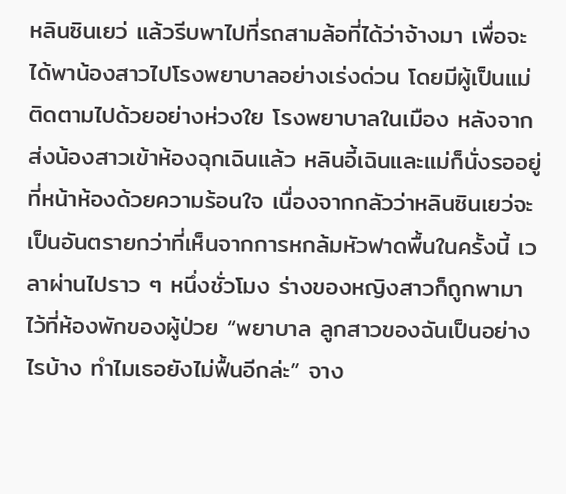หลินซินเยว่ แล้วรีบพาไปที่รถสามล้อที่ได้ว่าจ้างมา เพื่อจะได้พาน้องสาวไปโรงพยาบาลอย่างเร่งด่วน โดยมีผู้เป็นแม่ติดตามไปด้วยอย่างห่วงใย โรงพยาบาลในเมือง หลังจากส่งน้องสาวเข้าห้องฉุกเฉินแล้ว หลินอี้เฉินและแม่ก็นั่งรออยู่ที่หน้าห้องด้วยความร้อนใจ เนื่องจากกลัวว่าหลินซินเยว่จะเป็นอันตรายกว่าที่เห็นจากการหกล้มหัวฟาดพื้นในครั้งนี้ เวลาผ่านไปราว ๆ หนึ่งชั่วโมง ร่างของหญิงสาวก็ถูกพามาไว้ที่ห้องพักของผู้ป่วย “พยาบาล ลูกสาวของฉันเป็นอย่างไรบ้าง ทำไมเธอยังไม่ฟื้นอีกล่ะ” จาง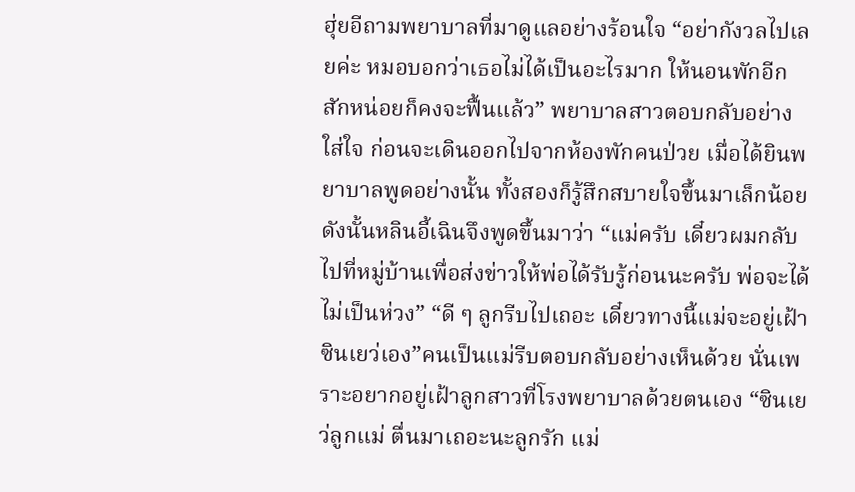ฮุ่ยอีถามพยาบาลที่มาดูแลอย่างร้อนใจ “อย่ากังวลไปเลยค่ะ หมอบอกว่าเธอไม่ได้เป็นอะไรมาก ให้นอนพักอีกสักหน่อยก็คงจะฟื้นแล้ว” พยาบาลสาวตอบกลับอย่างใส่ใจ ก่อนจะเดินออกไปจากห้องพักคนป่วย เมื่อได้ยินพยาบาลพูดอย่างนั้น ทั้งสองก็รู้สึกสบายใจขึ้นมาเล็กน้อย ดังนั้นหลินอี้เฉินจึงพูดขึ้นมาว่า “แม่ครับ เดี๋ยวผมกลับไปที่หมู่บ้านเพื่อส่งข่าวให้พ่อได้รับรู้ก่อนนะครับ พ่อจะได้ไม่เป็นห่วง” “ดี ๆ ลูกรีบไปเถอะ เดี๋ยวทางนี้แม่จะอยู่เฝ้าซินเยว่เอง”คนเป็นแม่รีบตอบกลับอย่างเห็นด้วย นั่นเพราะอยากอยู่เฝ้าลูกสาวที่โรงพยาบาลด้วยตนเอง “ซินเยว่ลูกแม่ ตื่นมาเถอะนะลูกรัก แม่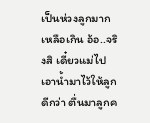เป็นห่วงลูกมากเหลือเกิน อ้อ..จริงสิ เดี๋ยวแม่ไปเอาน้ำมาไว้ให้ลูกดีกว่า ตื่นมาลูกค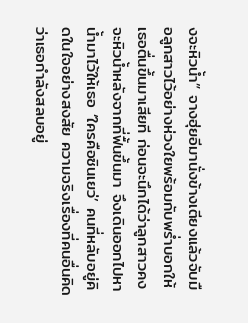งจะหิวน้ำ” จางฮุ่ยอีมานั่งข้างเตียงแล้วจับมือลูกสาวไว้อย่างห่วงใยพร้อมกับพร่ำบอกให้เธอตื่นขึ้นมาเสียที ก่อนจะนึกได้ว่าลูกสาวคงจะหิวน้ำหลังจากที่ฟื้นขึ้นมา จึงเดินออกไปหาน้ำมาไว้ให้เธอ ‘ใครคือซินเยว่’ คนที่หลับอยู่คิดในใจอย่างสงสัย ความจริงเรื่องที่คนอื่นคิดว่าเธอกำลังสลบอยู่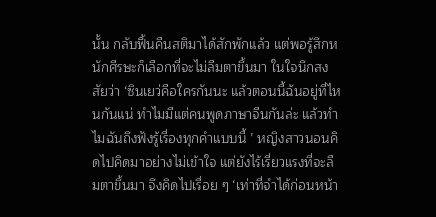นั้น กลับฟื้นคืนสติมาได้สักพักแล้ว แต่พอรู้สึกหนักศีรษะก็เลือกที่จะไม่ลืมตาขึ้นมา ในใจนึกสงสัยว่า ‘ซินเยว่คือใครกันนะ แล้วตอนนี้ฉันอยู่ที่ไหนกันแน่ ทำไมมีแต่คนพูดภาษาจีนกันล่ะ แล้วทำไมฉันถึงฟังรู้เรื่องทุกคำแบบนี้ ’ หญิงสาวนอนคิดไปคิดมาอย่างไม่เข้าใจ แต่ยังไร้เรี่ยวแรงที่จะลืมตาขึ้นมา จึงคิดไปเรื่อย ๆ ‘เท่าที่จำได้ก่อนหน้า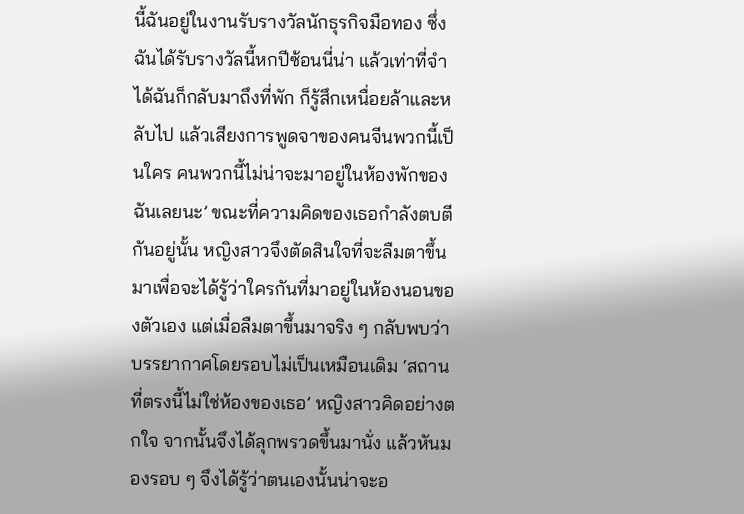นี้ฉันอยู่ในงานรับรางวัลนักธุรกิจมือทอง ซึ่งฉันได้รับรางวัลนี้หกปีซ้อนนี่น่า แล้วเท่าที่จำได้ฉันก็กลับมาถึงที่พัก ก็รู้สึกเหนื่อยล้าและหลับไป แล้วเสียงการพูดจาของคนจีนพวกนี้เป็นใคร คนพวกนี้ไม่น่าจะมาอยู่ในห้องพักของฉันเลยนะ’ ขณะที่ความคิดของเธอกำลังตบตีกันอยู่นั้น หญิงสาวจึงตัดสินใจที่จะลืมตาขึ้นมาเพื่อจะได้รู้ว่าใครกันที่มาอยู่ในห้องนอนของตัวเอง แต่เมื่อลืมตาขึ้นมาจริง ๆ กลับพบว่าบรรยากาศโดยรอบไม่เป็นเหมือนเดิม ‘สถานที่ตรงนี้ไม่ใช่ห้องของเธอ’ หญิงสาวคิดอย่างตกใจ จากนั้นจึงได้ลุกพรวดขึ้นมานั่ง แล้วหันมองรอบ ๆ จึงได้รู้ว่าตนเองนั้นน่าจะอ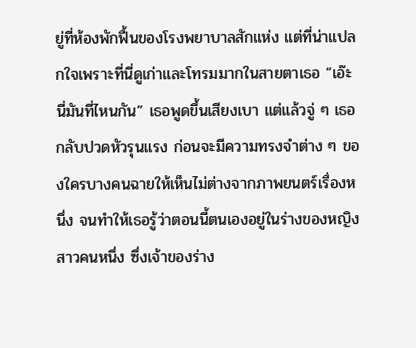ยู่ที่ห้องพักฟื้นของโรงพยาบาลสักแห่ง แต่ที่น่าแปลกใจเพราะที่นี่ดูเก่าและโทรมมากในสายตาเธอ “เอ๊ะ นี่มันที่ไหนกัน” เธอพูดขึ้นเสียงเบา แต่แล้วจู่ ๆ เธอกลับปวดหัวรุนแรง ก่อนจะมีความทรงจำต่าง ๆ ของใครบางคนฉายให้เห็นไม่ต่างจากภาพยนตร์เรื่องหนึ่ง จนทำให้เธอรู้ว่าตอนนี้ตนเองอยู่ในร่างของหญิงสาวคนหนึ่ง ซึ่งเจ้าของร่าง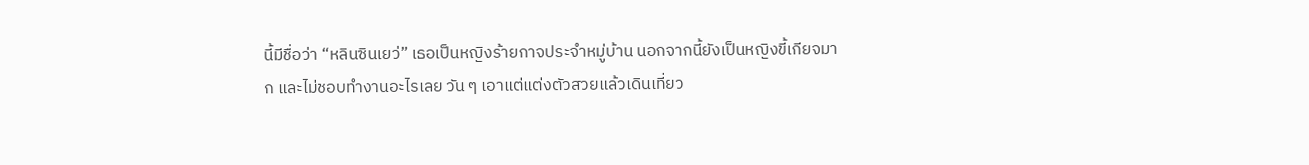นี้มีชื่อว่า “หลินซินเยว่” เธอเป็นหญิงร้ายกาจประจำหมู่บ้าน นอกจากนี้ยังเป็นหญิงขี้เกียจมาก และไม่ชอบทำงานอะไรเลย วัน ๆ เอาแต่แต่งตัวสวยแล้วเดินเที่ยว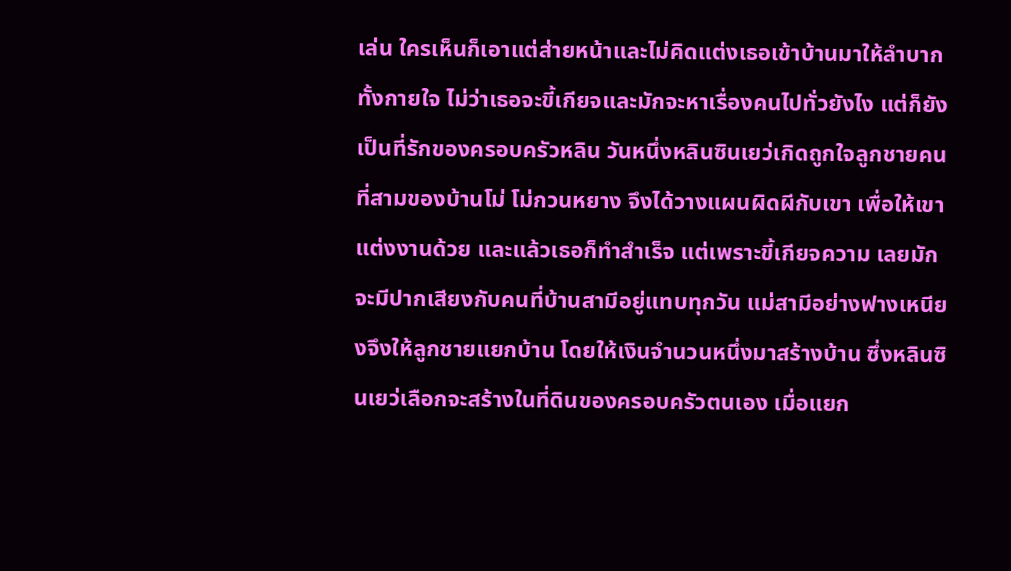เล่น ใครเห็นก็เอาแต่ส่ายหน้าและไม่คิดแต่งเธอเข้าบ้านมาให้ลำบากทั้งกายใจ ไม่ว่าเธอจะขี้เกียจและมักจะหาเรื่องคนไปทั่วยังไง แต่ก็ยังเป็นที่รักของครอบครัวหลิน วันหนึ่งหลินซินเยว่เกิดถูกใจลูกชายคนที่สามของบ้านโม่ โม่กวนหยาง จึงได้วางแผนผิดผีกับเขา เพื่อให้เขาแต่งงานด้วย และแล้วเธอก็ทำสำเร็จ แต่เพราะขี้เกียจความ เลยมักจะมีปากเสียงกับคนที่บ้านสามีอยู่แทบทุกวัน แม่สามีอย่างฟางเหนียงจึงให้ลูกชายแยกบ้าน โดยให้เงินจำนวนหนึ่งมาสร้างบ้าน ซึ่งหลินซินเยว่เลือกจะสร้างในที่ดินของครอบครัวตนเอง เมื่อแยก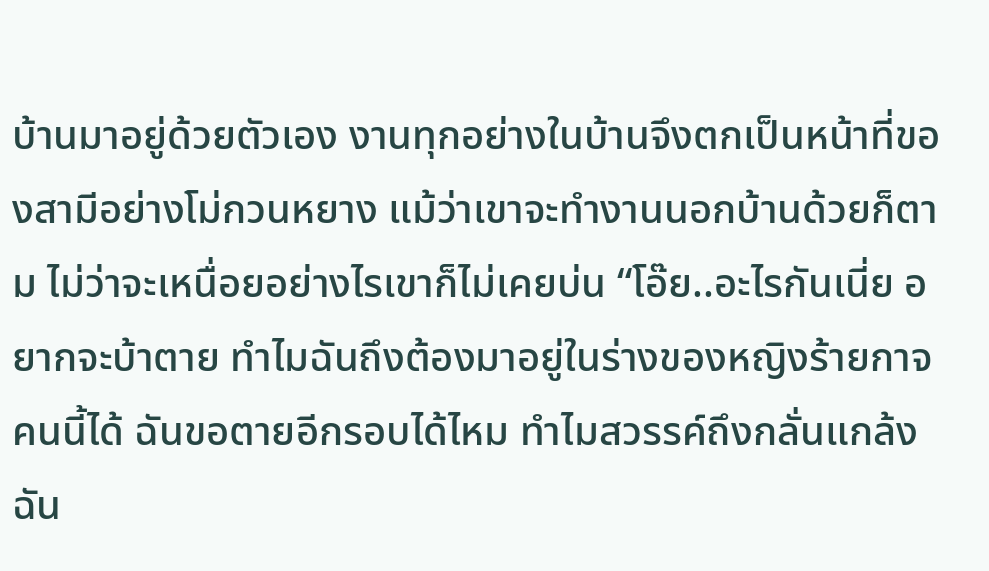บ้านมาอยู่ด้วยตัวเอง งานทุกอย่างในบ้านจึงตกเป็นหน้าที่ของสามีอย่างโม่กวนหยาง แม้ว่าเขาจะทำงานนอกบ้านด้วยก็ตาม ไม่ว่าจะเหนื่อยอย่างไรเขาก็ไม่เคยบ่น “โอ๊ย..อะไรกันเนี่ย อยากจะบ้าตาย ทำไมฉันถึงต้องมาอยู่ในร่างของหญิงร้ายกาจคนนี้ได้ ฉันขอตายอีกรอบได้ไหม ทำไมสวรรค์ถึงกลั่นแกล้งฉัน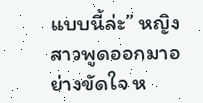แบบนี้ล่ะ” หญิงสาวพูดออกมาอย่างขัดใจ ห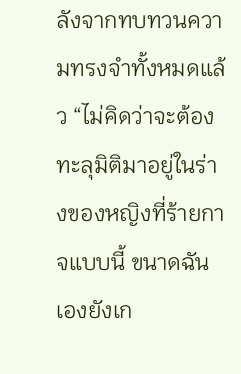ลังจากทบทวนความทรงจำทั้งหมดแล้ว “ไม่คิดว่าจะต้องทะลุมิติมาอยู่ในร่างของหญิงที่ร้ายกาจแบบนี้ ขนาดฉันเองยังเก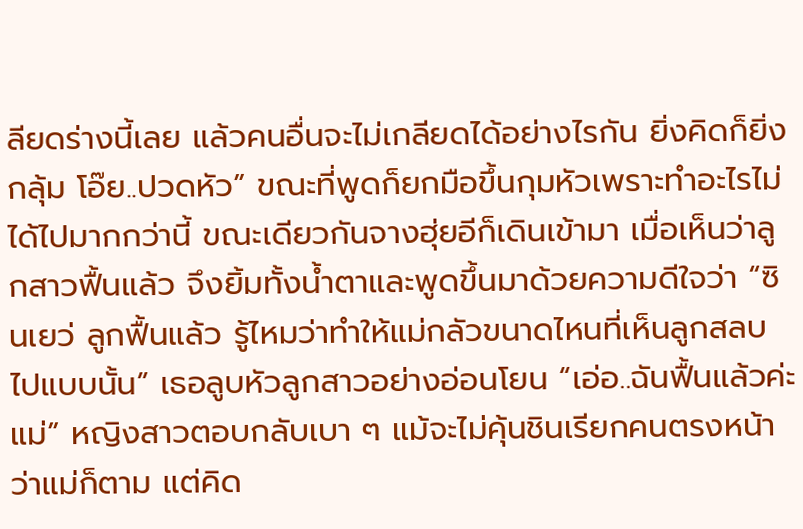ลียดร่างนี้เลย แล้วคนอื่นจะไม่เกลียดได้อย่างไรกัน ยิ่งคิดก็ยิ่งกลุ้ม โอ๊ย..ปวดหัว” ขณะที่พูดก็ยกมือขึ้นกุมหัวเพราะทำอะไรไม่ได้ไปมากกว่านี้ ขณะเดียวกันจางฮุ่ยอีก็เดินเข้ามา เมื่อเห็นว่าลูกสาวฟื้นแล้ว จึงยิ้มทั้งน้ำตาและพูดขึ้นมาด้วยความดีใจว่า “ซินเยว่ ลูกฟื้นแล้ว รู้ไหมว่าทำให้แม่กลัวขนาดไหนที่เห็นลูกสลบไปแบบนั้น” เธอลูบหัวลูกสาวอย่างอ่อนโยน “เอ่อ..ฉันฟื้นแล้วค่ะแม่” หญิงสาวตอบกลับเบา ๆ แม้จะไม่คุ้นชินเรียกคนตรงหน้าว่าแม่ก็ตาม แต่คิด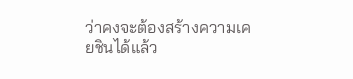ว่าคงจะต้องสร้างความเคยชินได้แล้ว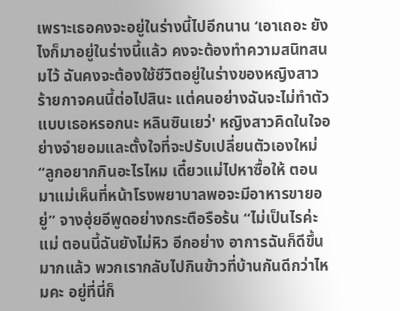เพราะเธอคงจะอยู่ในร่างนี้ไปอีกนาน ‘เอาเถอะ ยังไงก็มาอยู่ในร่างนี้แล้ว คงจะต้องทำความสนิทสนมไว้ ฉันคงจะต้องใช้ชีวิตอยู่ในร่างของหญิงสาวร้ายกาจคนนี้ต่อไปสินะ แต่คนอย่างฉันจะไม่ทำตัวแบบเธอหรอกนะ หลินซินเยว่' หญิงสาวคิดในใจอย่างจำยอมและตั้งใจที่จะปรับเปลี่ยนตัวเองใหม่ “ลูกอยากกินอะไรไหม เดี๋ยวแม่ไปหาซื้อให้ ตอนมาแม่เห็นที่หน้าโรงพยาบาลพอจะมีอาหารขายอยู่” จางฮุ่ยอีพูดอย่างกระตือรือร้น “ไม่เป็นไรค่ะแม่ ตอนนี้ฉันยังไม่หิว อีกอย่าง อาการฉันก็ดีขึ้นมากแล้ว พวกเรากลับไปกินข้าวที่บ้านกันดีกว่าไหมคะ อยู่ที่นี่ก็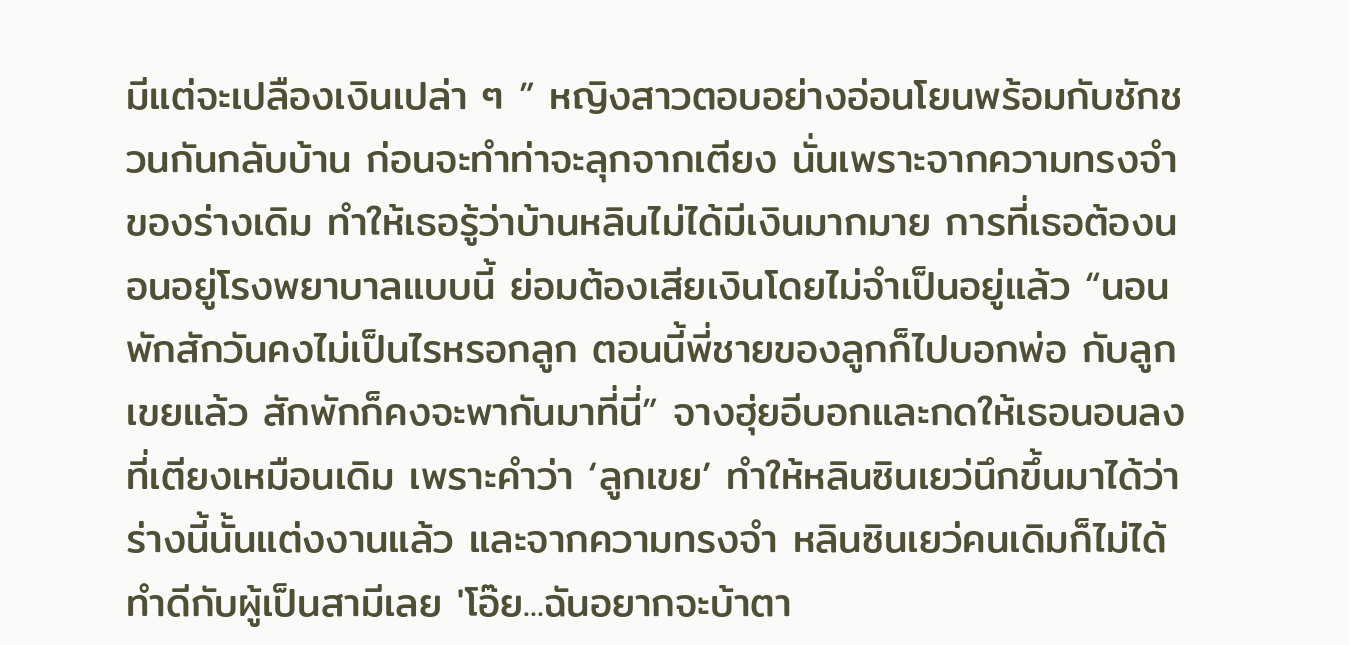มีแต่จะเปลืองเงินเปล่า ๆ ” หญิงสาวตอบอย่างอ่อนโยนพร้อมกับชักชวนกันกลับบ้าน ก่อนจะทำท่าจะลุกจากเตียง นั่นเพราะจากความทรงจำของร่างเดิม ทำให้เธอรู้ว่าบ้านหลินไม่ได้มีเงินมากมาย การที่เธอต้องนอนอยู่โรงพยาบาลแบบนี้ ย่อมต้องเสียเงินโดยไม่จำเป็นอยู่แล้ว “นอนพักสักวันคงไม่เป็นไรหรอกลูก ตอนนี้พี่ชายของลูกก็ไปบอกพ่อ กับลูกเขยแล้ว สักพักก็คงจะพากันมาที่นี่” จางฮุ่ยอีบอกและกดให้เธอนอนลงที่เตียงเหมือนเดิม เพราะคำว่า ‘ลูกเขย’ ทำให้หลินซินเยว่นึกขึ้นมาได้ว่าร่างนี้นั้นแต่งงานแล้ว และจากความทรงจำ หลินซินเยว่คนเดิมก็ไม่ได้ทำดีกับผู้เป็นสามีเลย 'โอ๊ย...ฉันอยากจะบ้าตา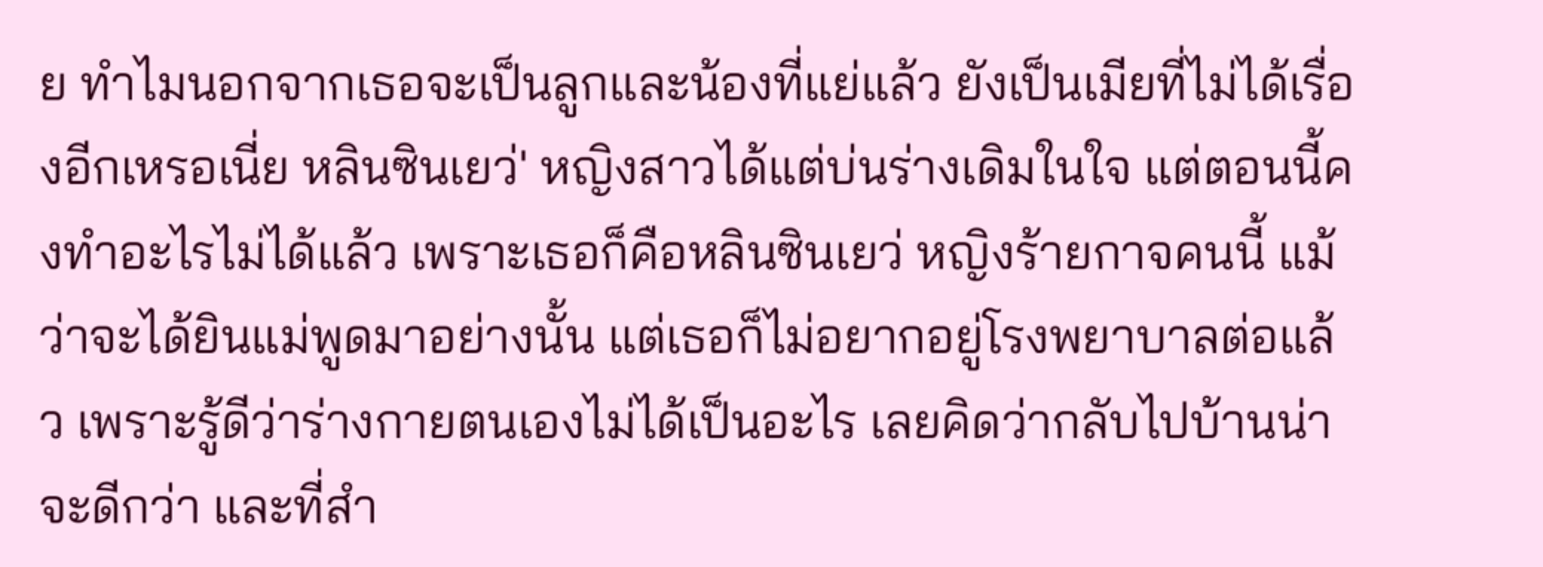ย ทำไมนอกจากเธอจะเป็นลูกและน้องที่แย่แล้ว ยังเป็นเมียที่ไม่ได้เรื่องอีกเหรอเนี่ย หลินซินเยว่' หญิงสาวได้แต่บ่นร่างเดิมในใจ แต่ตอนนี้คงทำอะไรไม่ได้แล้ว เพราะเธอก็คือหลินซินเยว่ หญิงร้ายกาจคนนี้ แม้ว่าจะได้ยินแม่พูดมาอย่างนั้น แต่เธอก็ไม่อยากอยู่โรงพยาบาลต่อแล้ว เพราะรู้ดีว่าร่างกายตนเองไม่ได้เป็นอะไร เลยคิดว่ากลับไปบ้านน่าจะดีกว่า และที่สำ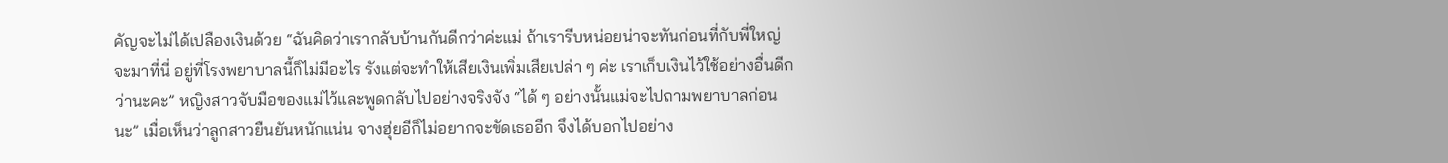คัญจะไม่ได้เปลืองเงินด้วย “ฉันคิดว่าเรากลับบ้านกันดีกว่าค่ะแม่ ถ้าเรารีบหน่อยน่าจะทันก่อนที่กับพี่ใหญ่จะมาที่นี่ อยู่ที่โรงพยาบาลนี้ก็ไม่มีอะไร รังแต่จะทำให้เสียเงินเพิ่มเสียเปล่า ๆ ค่ะ เราเก็บเงินไว้ใช้อย่างอื่นดีกว่านะคะ” หญิงสาวจับมือของแม่ไว้และพูดกลับไปอย่างจริงจัง “ได้ ๆ อย่างนั้นแม่จะไปถามพยาบาลก่อนนะ” เมื่อเห็นว่าลูกสาวยืนยันหนักแน่น จางฮุ่ยอีก็ไม่อยากจะขัดเธออีก จึงได้บอกไปอย่าง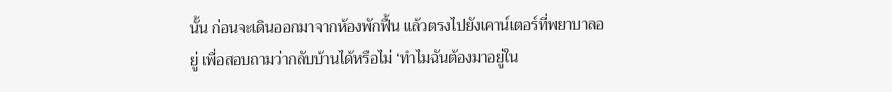นั้น ก่อนจะเดินออกมาจากห้องพักฟื้น แล้วตรงไปยังเคาน์เตอร์ที่พยาบาลอยู่ เพื่อสอบถามว่ากลับบ้านได้หรือไม่ ‘ทำไมฉันต้องมาอยู่ใน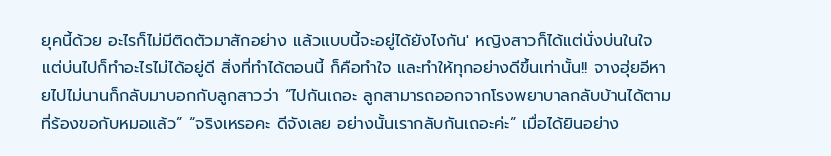ยุคนี้ด้วย อะไรก็ไม่มีติดตัวมาสักอย่าง แล้วแบบนี้จะอยู่ได้ยังไงกัน' หญิงสาวก็ได้แต่นั่งบ่นในใจ แต่บ่นไปก็ทำอะไรไม่ได้อยู่ดี สิ่งที่ทำได้ตอนนี้ ก็คือทำใจ และทำให้ทุกอย่างดีขึ้นเท่านั้น!! จางฮุ่ยอีหายไปไม่นานก็กลับมาบอกกับลูกสาวว่า “ไปกันเถอะ ลูกสามารถออกจากโรงพยาบาลกลับบ้านได้ตามที่ร้องขอกับหมอแล้ว” “จริงเหรอคะ ดีจังเลย อย่างนั้นเรากลับกันเถอะค่ะ” เมื่อได้ยินอย่าง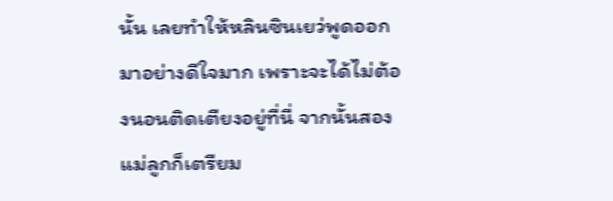นั้น เลยทำให้หลินซินเยว่พูดออกมาอย่างดีใจมาก เพราะจะได้ไม่ต้องนอนติดเตียงอยู่ที่นี่ จากนั้นสองแม่ลูกก็เตรียม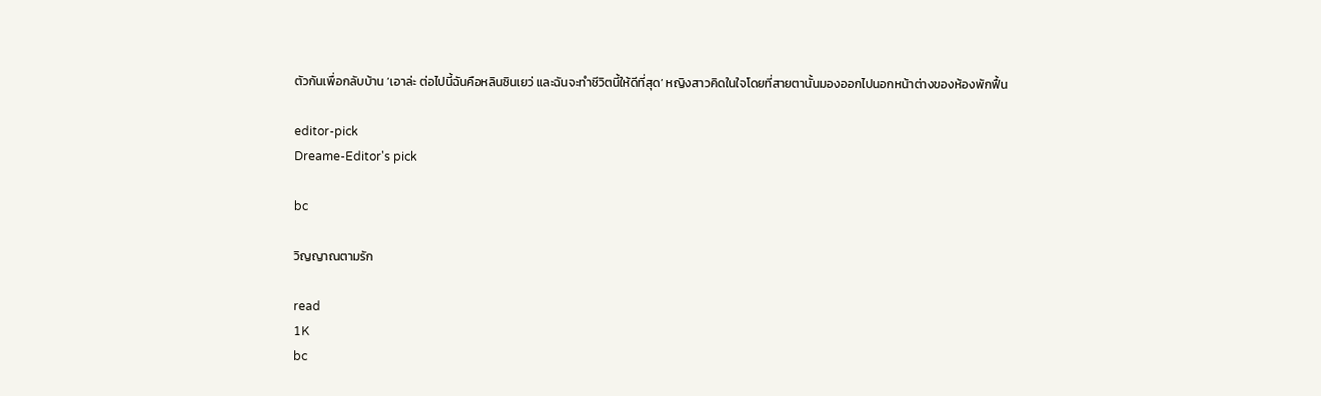ตัวกันเพื่อกลับบ้าน ‘เอาล่ะ ต่อไปนี้ฉันคือหลินซินเยว่ และฉันจะทำชีวิตนี้ให้ดีที่สุด’ หญิงสาวคิดในใจโดยที่สายตานั้นมองออกไปนอกหน้าต่างของห้องพักฟื้น

editor-pick
Dreame-Editor's pick

bc

วิญญาณตามรัก

read
1K
bc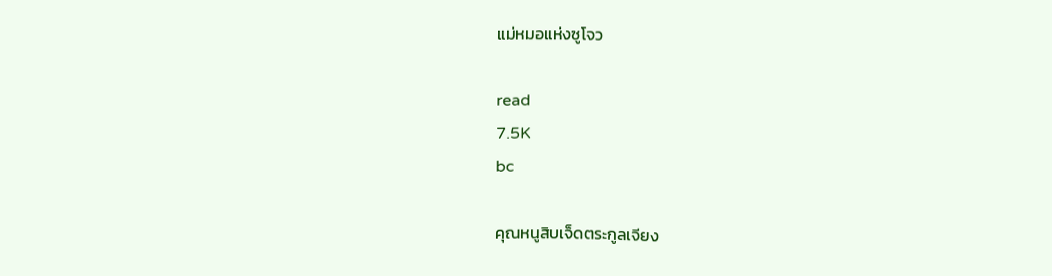แม่หมอแห่งซูโจว

read
7.5K
bc

คุณหนูสิบเจ็ดตระกูลเจียง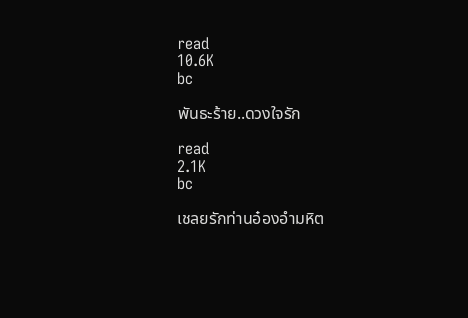read
10.6K
bc

พันธะร้าย..ดวงใจรัก

read
2.1K
bc

เชลยรักท่านอ๋องอำมหิต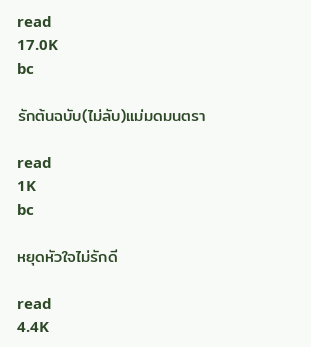read
17.0K
bc

รักต้นฉบับ(ไม่ลับ)แม่มดมนตรา

read
1K
bc

หยุดหัวใจไม่รักดี

read
4.4K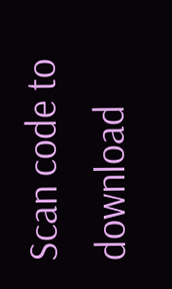Scan code to download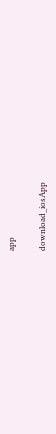app

download_iosApp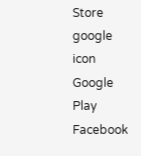Store
google icon
Google Play
Facebook